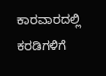ಕಾರವಾರದಲ್ಲಿ ಕರಡಿಗಳಿಗೆ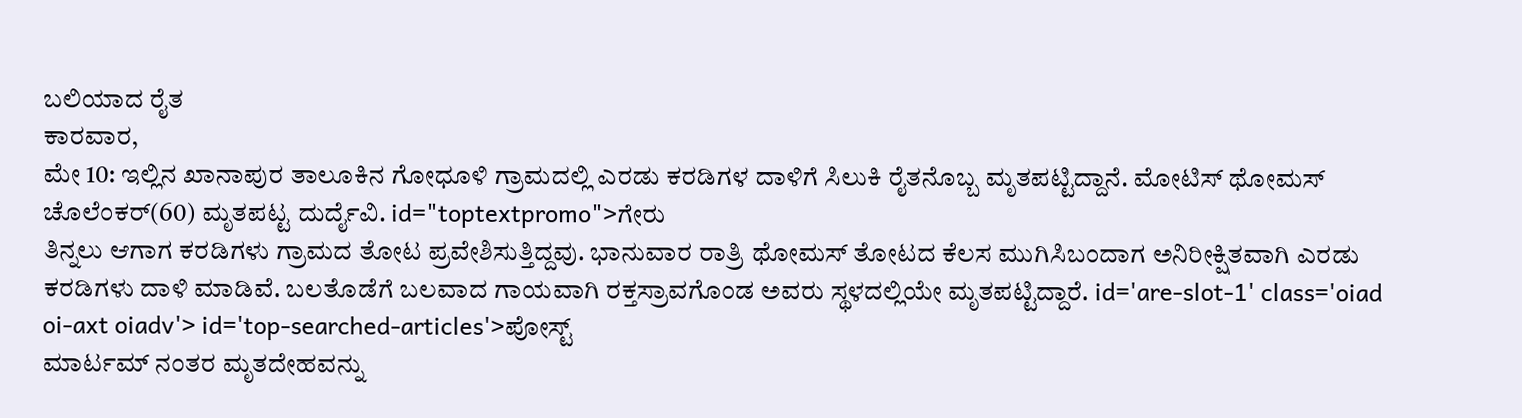ಬಲಿಯಾದ ರೈತ
ಕಾರವಾರ,
ಮೇ 10: ಇಲ್ಲಿನ ಖಾನಾಪುರ ತಾಲೂಕಿನ ಗೋಧೂಳಿ ಗ್ರಾಮದಲ್ಲಿ ಎರಡು ಕರಡಿಗಳ ದಾಳಿಗೆ ಸಿಲುಕಿ ರೈತನೊಬ್ಬ ಮೃತಪಟ್ಟಿದ್ದಾನೆ. ಮೋಟಿಸ್ ಥೋಮಸ್ ಚೊಲೆಂಕರ್(60) ಮೃತಪಟ್ಟ ದುರ್ದೈವಿ. id="toptextpromo">ಗೇರು
ತಿನ್ನಲು ಆಗಾಗ ಕರಡಿಗಳು ಗ್ರಾಮದ ತೋಟ ಪ್ರವೇಶಿಸುತ್ತಿದ್ದವು. ಭಾನುವಾರ ರಾತ್ರಿ ಥೋಮಸ್ ತೋಟದ ಕೆಲಸ ಮುಗಿಸಿಬಂದಾಗ ಅನಿರೀಕ್ಷಿತವಾಗಿ ಎರಡು ಕರಡಿಗಳು ದಾಳಿ ಮಾಡಿವೆ. ಬಲತೊಡೆಗೆ ಬಲವಾದ ಗಾಯವಾಗಿ ರಕ್ತಸ್ರಾವಗೊಂಡ ಅವರು ಸ್ಥಳದಲ್ಲಿಯೇ ಮೃತಪಟ್ಟಿದ್ದಾರೆ. id='are-slot-1' class='oiad oi-axt oiadv'> id='top-searched-articles'>ಪೋಸ್ಟ್
ಮಾರ್ಟಮ್ ನಂತರ ಮೃತದೇಹವನ್ನು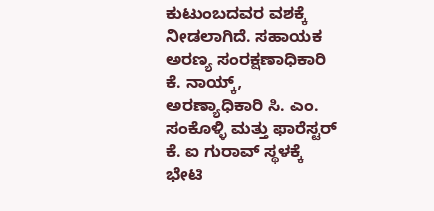ಕುಟುಂಬದವರ ವಶಕ್ಕೆ ನೀಡಲಾಗಿದೆ. ಸಹಾಯಕ ಅರಣ್ಯ ಸಂರಕ್ಷಣಾಧಿಕಾರಿ ಕೆ. ನಾಯ್ಕ್, ಅರಣ್ಯಾಧಿಕಾರಿ ಸಿ. ಎಂ. ಸಂಕೊಳ್ಳಿ ಮತ್ತು ಫಾರೆಸ್ಟರ್ ಕೆ. ಐ ಗುರಾವ್ ಸ್ಥಳಕ್ಕೆ ಭೇಟಿ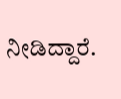ನೀಡಿದ್ದಾರೆ.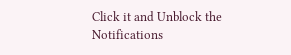Click it and Unblock the Notifications